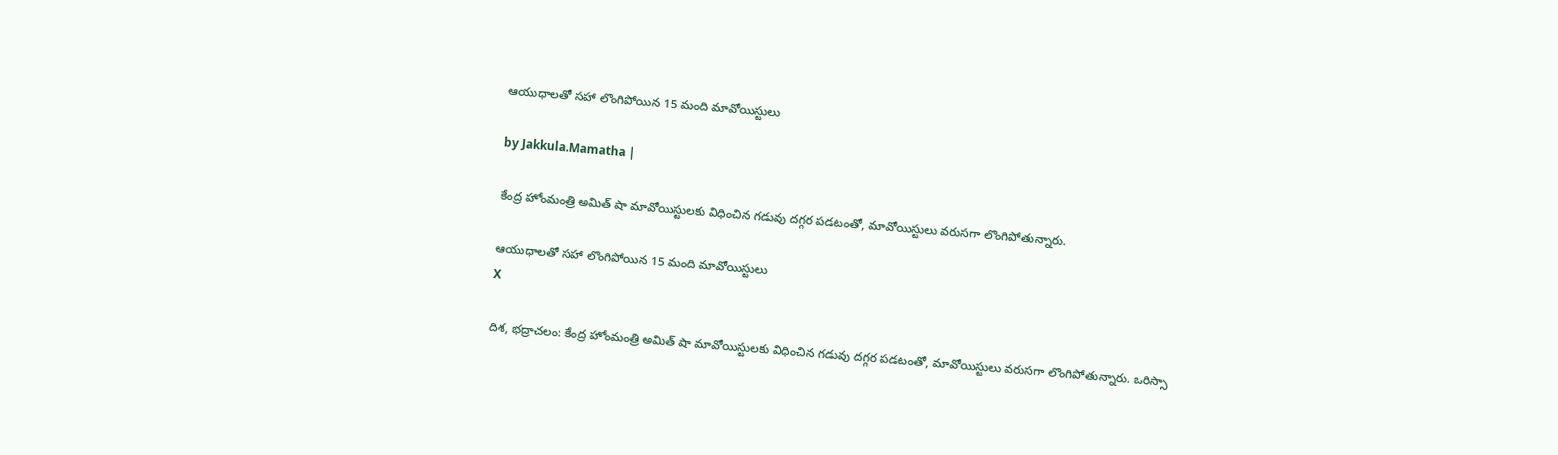ఆయుధాలతో సహా లొంగిపోయిన 15 మంది మావోయిస్టులు

by Jakkula.Mamatha |

కేంద్ర హోంమంత్రి అమిత్ షా మావోయిస్టులకు విధించిన గడువు దగ్గర పడటంతో, మావోయిస్టులు వరుసగా లొంగిపోతున్నారు.

ఆయుధాలతో సహా లొంగిపోయిన 15 మంది మావోయిస్టులు
X

దిశ, భద్రాచలం: కేంద్ర హోంమంత్రి అమిత్ షా మావోయిస్టులకు విధించిన గడువు దగ్గర పడటంతో, మావోయిస్టులు వరుసగా లొంగిపోతున్నారు. ఒరిస్సా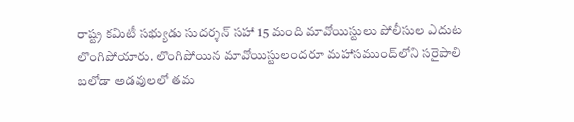రాష్ట్ర కమిటీ సభ్యుడు సుదర్శన్ సహా 15 మంది మావోయిస్టులు పోలీసుల ఎదుట లొంగిపోయారు. లొంగిపోయిన మావోయిస్టులందరూ మహాసముంద్‌లోని సరైపాలి బలోడా అడవులలో తమ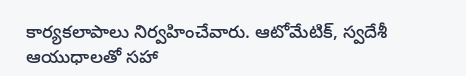కార్యకలాపాలు నిర్వహించేవారు. ఆటోమేటిక్, స్వదేశీ ఆయుధాలతో సహా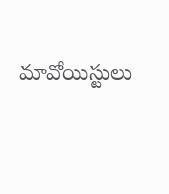మావోయిస్టులు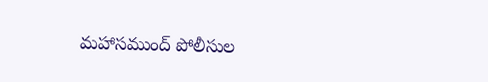మహాసముంద్ పోలీసుల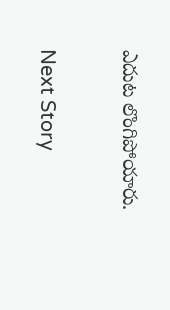ఎదుట లొంగిపోయారు.

Next Story